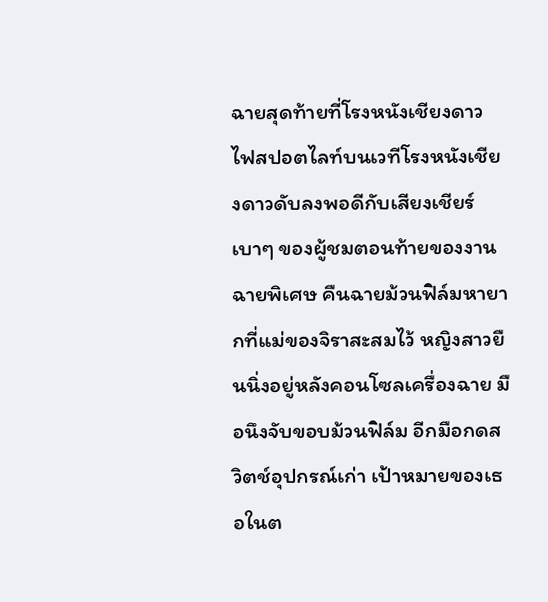ฉายสุดท้ายที่โรงหนังเชียงดาว
ไฟสปอตไลท์บนเวทีโรงหนังเชียงดาวดับลงพอดีกับเสียงเชียร์เบาๆ ของผู้ชมตอนท้ายของงานฉายพิเศษ คืนฉายม้วนฟิล์มหายากที่แม่ของจิราสะสมไว้ หญิงสาวยืนนิ่งอยู่หลังคอนโซลเครื่องฉาย มือนึงจับขอบม้วนฟิล์ม อีกมือกดสวิตช์อุปกรณ์เก่า เป้าหมายของเธอในต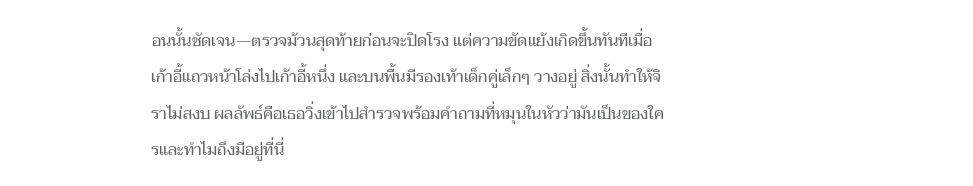อนนั้นชัดเจน—ตรวจม้วนสุดท้ายก่อนจะปิดโรง แต่ความขัดแย้งเกิดขึ้นทันทีเมื่อเก้าอี้แถวหน้าโล่งไปเก้าอี้หนึ่ง และบนพื้นมีรองเท้าเด็กคู่เล็กๆ วางอยู่ สิ่งนั้นทำให้จิราไม่สงบ ผลลัพธ์คือเธอวิ่งเข้าไปสำรวจพร้อมคำถามที่หมุนในหัวว่ามันเป็นของใครและทำไมถึงมีอยู่ที่นี่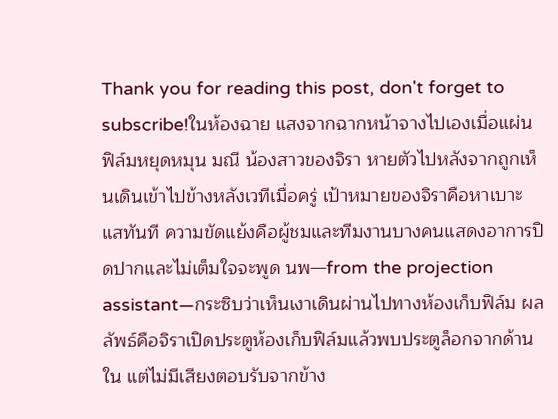Thank you for reading this post, don't forget to subscribe!ในห้องฉาย แสงจากฉากหน้าจางไปเองเมื่อแผ่นฟิล์มหยุดหมุน มณี น้องสาวของจิรา หายตัวไปหลังจากถูกเห็นเดินเข้าไปข้างหลังเวทีเมื่อครู่ เป้าหมายของจิราคือหาเบาะแสทันที ความขัดแย้งคือผู้ชมและทีมงานบางคนแสดงอาการปิดปากและไม่เต็มใจจะพูด นพ—from the projection assistant—กระซิบว่าเห็นเงาเดินผ่านไปทางห้องเก็บฟิล์ม ผลลัพธ์คือจิราเปิดประตูห้องเก็บฟิล์มแล้วพบประตูล็อกจากด้านใน แต่ไม่มีเสียงตอบรับจากข้าง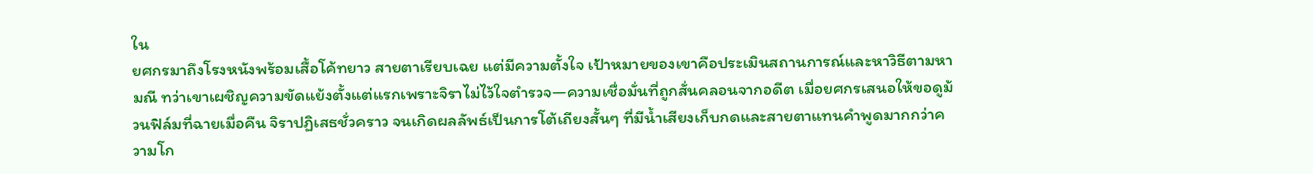ใน
ยศกรมาถึงโรงหนังพร้อมเสื้อโค้ทยาว สายตาเรียบเฉย แต่มีความตั้งใจ เป้าหมายของเขาคือประเมินสถานการณ์และหาวิธีตามหามณี ทว่าเขาเผชิญความขัดแย้งตั้งแต่แรกเพราะจิราไม่ไว้ใจตำรวจ—ความเชื่อมั่นที่ถูกสั่นคลอนจากอดีต เมื่อยศกรเสนอให้ขอดูม้วนฟิล์มที่ฉายเมื่อคืน จิราปฏิเสธชั่วคราว จนเกิดผลลัพธ์เป็นการโต้เถียงสั้นๆ ที่มีน้ำเสียงเก็บกดและสายตาแทนคำพูดมากกว่าความโก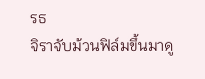รธ
จิราจับม้วนฟิล์มขึ้นมาดู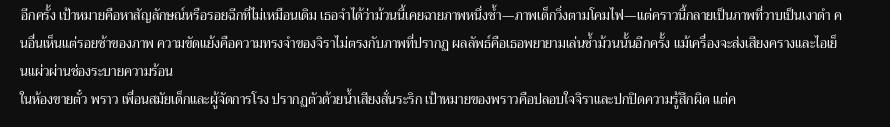อีกครั้ง เป้าหมายคือหาสัญลักษณ์หรือรอยฉีกที่ไม่เหมือนเดิม เธอจำได้ว่าม้วนนี้เคยฉายภาพหนึ่งซ้ำ—ภาพเด็กวิ่งตามโคมไฟ—แต่คราวนี้กลายเป็นภาพที่วาบเป็นเงาดำ คนอื่นเห็นแต่รอยช้าของภาพ ความขัดแย้งคือความทรงจำของจิราไม่ตรงกับภาพที่ปรากฏ ผลลัพธ์คือเธอพยายามเล่นซ้ำม้วนนั้นอีกครั้ง แม้เครื่องจะส่งเสียงครางและไอเย็นแผ่วผ่านช่องระบายความร้อน
ในห้องขายตั๋ว พราว เพื่อนสมัยเด็กและผู้จัดการโรง ปรากฏตัวด้วยน้ำเสียงสั่นระริก เป้าหมายของพราวคือปลอบใจจิราและปกปิดความรู้สึกผิด แต่ค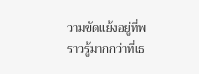วามขัดแย้งอยู่ที่พราวรู้มากกว่าที่เธ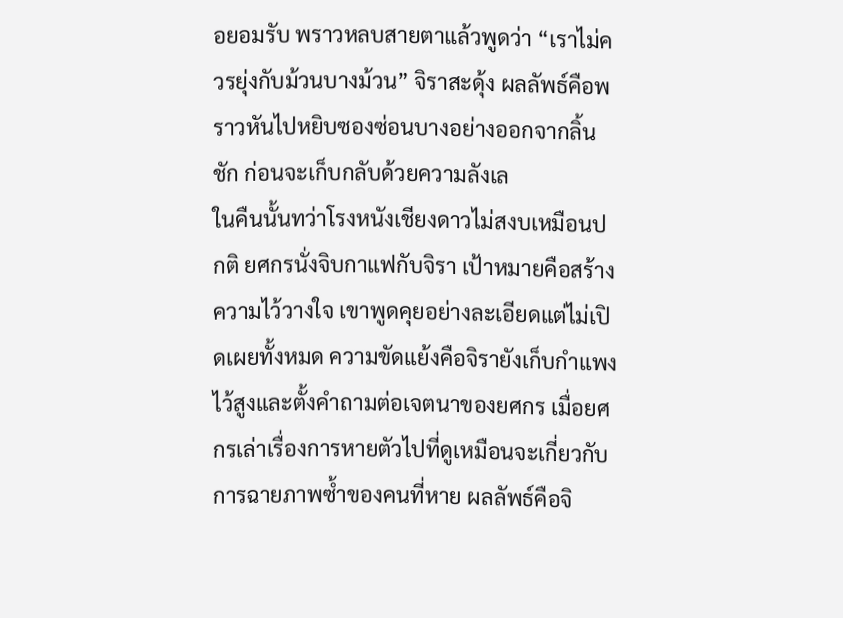อยอมรับ พราวหลบสายตาแล้วพูดว่า “เราไม่ควรยุ่งกับม้วนบางม้วน” จิราสะดุ้ง ผลลัพธ์คือพราวหันไปหยิบซองซ่อนบางอย่างออกจากลิ้นชัก ก่อนจะเก็บกลับด้วยความลังเล
ในคืนนั้นทว่าโรงหนังเชียงดาวไม่สงบเหมือนปกติ ยศกรนั่งจิบกาแฟกับจิรา เป้าหมายคือสร้างความไว้วางใจ เขาพูดคุยอย่างละเอียดแต่ไม่เปิดเผยทั้งหมด ความขัดแย้งคือจิรายังเก็บกำแพงไว้สูงและตั้งคำถามต่อเจตนาของยศกร เมื่อยศกรเล่าเรื่องการหายตัวไปที่ดูเหมือนจะเกี่ยวกับการฉายภาพซ้ำของคนที่หาย ผลลัพธ์คือจิ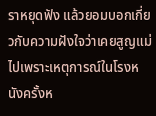ราหยุดฟัง แล้วยอมบอกเกี่ยวกับความฝังใจว่าเคยสูญแม่ไปเพราะเหตุการณ์ในโรงหนังครั้งห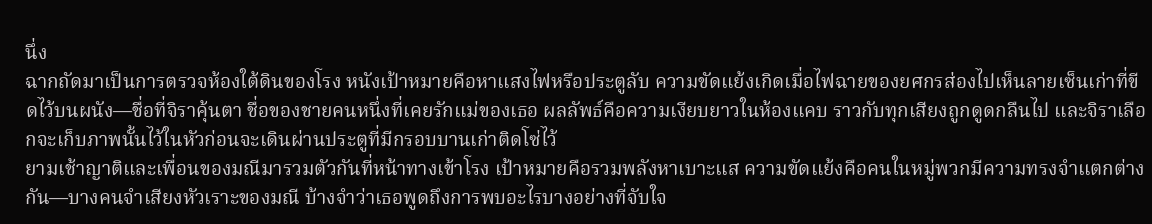นึ่ง
ฉากถัดมาเป็นการตรวจห้องใต้ดินของโรง หนังเป้าหมายคือหาแสงไฟหรือประตูลับ ความขัดแย้งเกิดเมื่อไฟฉายของยศกรส่องไปเห็นลายเซ็นเก่าที่ขีดไว้บนผนัง—ชื่อที่จิราคุ้นตา ชื่อของชายคนหนึ่งที่เคยรักแม่ของเธอ ผลลัพธ์คือความเงียบยาวในห้องแคบ ราวกับทุกเสียงถูกดูดกลืนไป และจิราเลือกจะเก็บภาพนั้นไว้ในหัวก่อนจะเดินผ่านประตูที่มีกรอบบานเก่าติดโซ่ไว้
ยามเช้าญาติและเพื่อนของมณีมารวมตัวกันที่หน้าทางเข้าโรง เป้าหมายคือรวมพลังหาเบาะแส ความขัดแย้งคือคนในหมู่พวกมีความทรงจำแตกต่างกัน—บางคนจำเสียงหัวเราะของมณี บ้างจำว่าเธอพูดถึงการพบอะไรบางอย่างที่จับใจ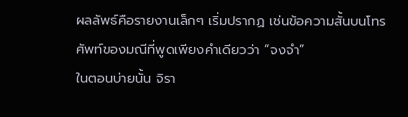ผลลัพธ์คือรายงานเล็กๆ เริ่มปรากฏ เช่นข้อความสั้นบนโทรศัพท์ของมณีที่พูดเพียงคำเดียวว่า “จงจำ”
ในตอนบ่ายนั้น จิรา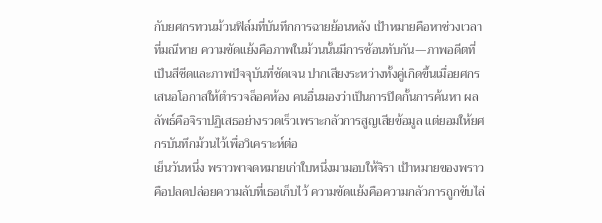กับยศกรทวนม้วนฟิล์มที่บันทึกการฉายย้อนหลัง เป้าหมายคือหาช่วงเวลาที่มณีหาย ความขัดแย้งคือภาพในม้วนนั้นมีการซ้อนทับกัน—ภาพอดีตที่เป็นสีซีดและภาพปัจจุบันที่ชัดเจน ปากเสียงระหว่างทั้งคู่เกิดขึ้นเมื่อยศกรเสนอโอกาสให้ตำรวจล็อคห้อง คนอื่นมองว่าเป็นการปิดกั้นการค้นหา ผลลัพธ์คือจิราปฏิเสธอย่างรวดเร็วเพราะกลัวการสูญเสียข้อมูล แต่ยอมให้ยศกรบันทึกม้วนไว้เพื่อวิเคราะห์ต่อ
เย็นวันหนึ่ง พราวพาจดหมายเก่าใบหนึ่งมามอบให้จิรา เป้าหมายของพราวคือปลดปล่อยความลับที่เธอเก็บไว้ ความขัดแย้งคือความกลัวการถูกขับไล่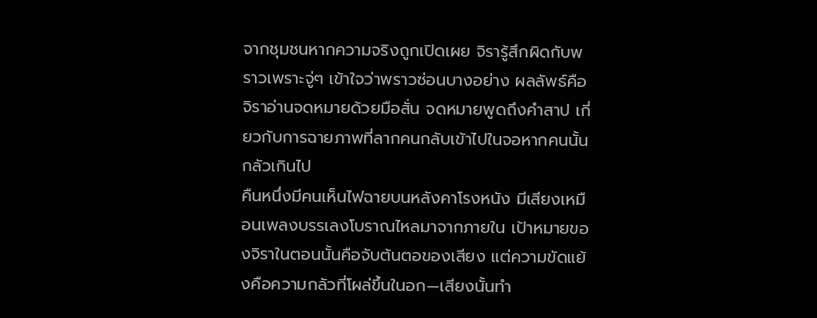จากชุมชนหากความจริงถูกเปิดเผย จิรารู้สึกผิดกับพราวเพราะจู่ๆ เข้าใจว่าพราวซ่อนบางอย่าง ผลลัพธ์คือจิราอ่านจดหมายด้วยมือสั่น จดหมายพูดถึงคำสาป เกี่ยวกับการฉายภาพที่ลากคนกลับเข้าไปในจอหากคนนั้นกลัวเกินไป
คืนหนึ่งมีคนเห็นไฟฉายบนหลังคาโรงหนัง มีเสียงเหมือนเพลงบรรเลงโบราณไหลมาจากภายใน เป้าหมายของจิราในตอนนั้นคือจับต้นตอของเสียง แต่ความขัดแย้งคือความกลัวที่โผล่ขึ้นในอก—เสียงนั้นทำ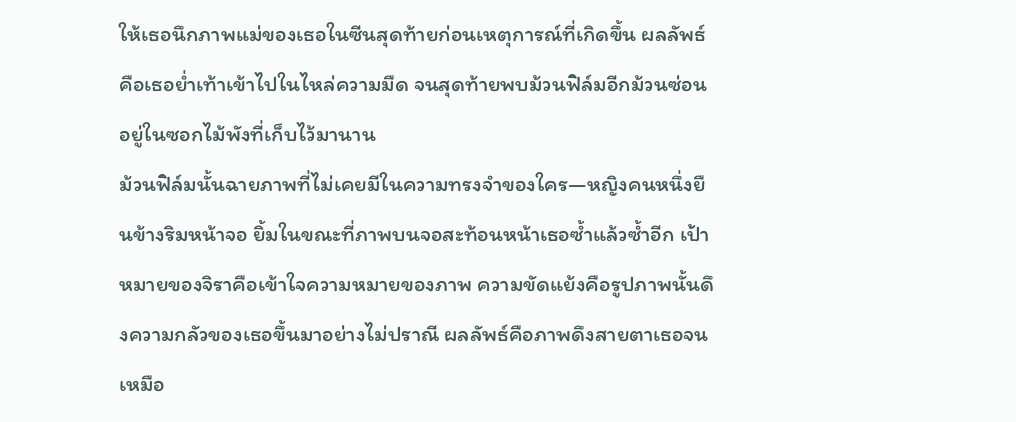ให้เธอนึกภาพแม่ของเธอในซีนสุดท้ายก่อนเหตุการณ์ที่เกิดขึ้น ผลลัพธ์คือเธอย่ำเท้าเข้าไปในไหล่ความมืด จนสุดท้ายพบม้วนฟิล์มอีกม้วนซ่อนอยู่ในซอกไม้พังที่เก็บไว้มานาน
ม้วนฟิล์มนั้นฉายภาพที่ไม่เคยมีในความทรงจำของใคร—หญิงคนหนึ่งยืนข้างริมหน้าจอ ยิ้มในขณะที่ภาพบนจอสะท้อนหน้าเธอซ้ำแล้วซ้ำอีก เป้าหมายของจิราคือเข้าใจความหมายของภาพ ความขัดแย้งคือรูปภาพนั้นดึงความกลัวของเธอขึ้นมาอย่างไม่ปราณี ผลลัพธ์คือภาพดึงสายตาเธอจนเหมือ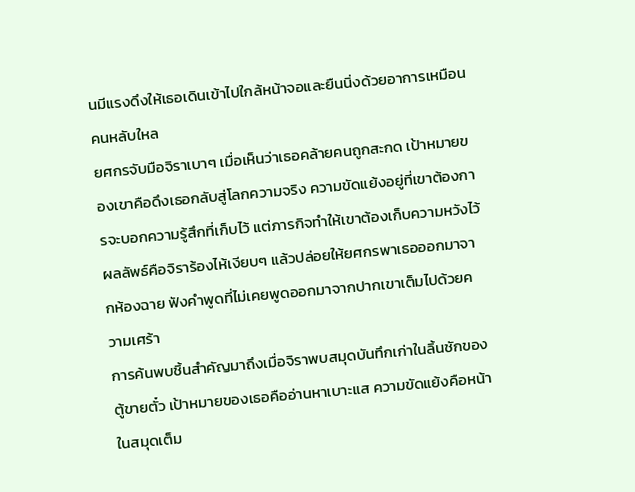นมีแรงดึงให้เธอเดินเข้าไปใกล้หน้าจอและยืนนิ่งด้วยอาการเหมือนคนหลับใหล
ยศกรจับมือจิราเบาๆ เมื่อเห็นว่าเธอคล้ายคนถูกสะกด เป้าหมายของเขาคือดึงเธอกลับสู่โลกความจริง ความขัดแย้งอยู่ที่เขาต้องการจะบอกความรู้สึกที่เก็บไว้ แต่ภารกิจทำให้เขาต้องเก็บความหวังไว้ ผลลัพธ์คือจิราร้องไห้เงียบๆ แล้วปล่อยให้ยศกรพาเธอออกมาจากห้องฉาย ฟังคำพูดที่ไม่เคยพูดออกมาจากปากเขาเต็มไปด้วยความเศร้า
การค้นพบชิ้นสำคัญมาถึงเมื่อจิราพบสมุดบันทึกเก่าในลิ้นชักของตู้ขายตั๋ว เป้าหมายของเธอคืออ่านหาเบาะแส ความขัดแย้งคือหน้าในสมุดเต็ม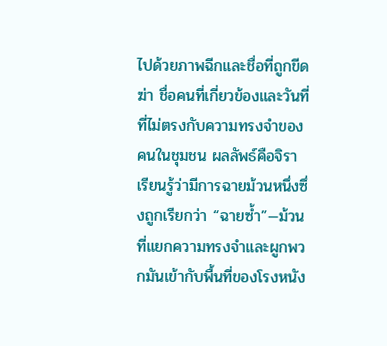ไปด้วยภาพฉีกและชื่อที่ถูกขีดฆ่า ชื่อคนที่เกี่ยวข้องและวันที่ที่ไม่ตรงกับความทรงจำของคนในชุมชน ผลลัพธ์คือจิราเรียนรู้ว่ามีการฉายม้วนหนึ่งซึ่งถูกเรียกว่า “ฉายซ้ำ”—ม้วนที่แยกความทรงจำและผูกพวกมันเข้ากับพื้นที่ของโรงหนัง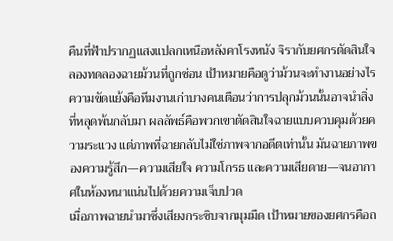คืนที่ฟ้าปรากฏแสงแปลกเหนือหลังคาโรงหนัง จิรากับยศกรตัดสินใจลองทดลองฉายม้วนที่ถูกซ่อน เป้าหมายคือดูว่าม้วนจะทำงานอย่างไร ความขัดแย้งคือทีมงานเก่าบางคนเตือนว่าการปลุกม้วนนั้นอาจนำสิ่งที่หลุดพ้นกลับมา ผลลัพธ์คือพวกเขาตัดสินใจฉายแบบควบคุมด้วยความระแวง แต่ภาพที่ฉายกลับไม่ใช่ภาพจากอดีตเท่านั้น มันฉายภาพของความรู้สึก—ความเสียใจ ความโกรธ และความเสียดาย—จนอากาศในห้องหนาแน่นไปด้วยความเจ็บปวด
เมื่อภาพฉายนำมาซึ่งเสียงกระซิบจากมุมมืด เป้าหมายของยศกรคือถ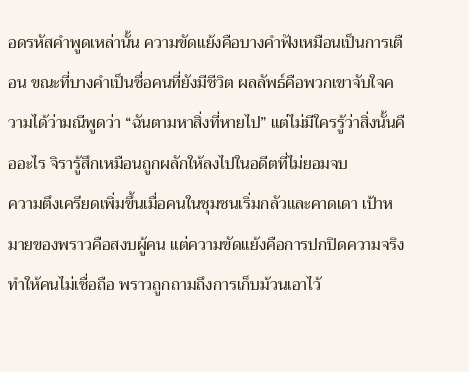อดรหัสคำพูดเหล่านั้น ความขัดแย้งคือบางคำฟังเหมือนเป็นการเตือน ขณะที่บางคำเป็นชื่อคนที่ยังมีชีวิต ผลลัพธ์คือพวกเขาจับใจความได้ว่ามณีพูดว่า “ฉันตามหาสิ่งที่หายไป” แต่ไม่มีใครรู้ว่าสิ่งนั้นคืออะไร จิรารู้สึกเหมือนถูกผลักให้ลงไปในอดีตที่ไม่ยอมจบ
ความตึงเครียดเพิ่มขึ้นเมื่อคนในชุมชนเริ่มกลัวและคาดเดา เป้าหมายของพราวคือสงบผู้คน แต่ความขัดแย้งคือการปกปิดความจริงทำให้คนไม่เชื่อถือ พราวถูกถามถึงการเก็บม้วนเอาไว้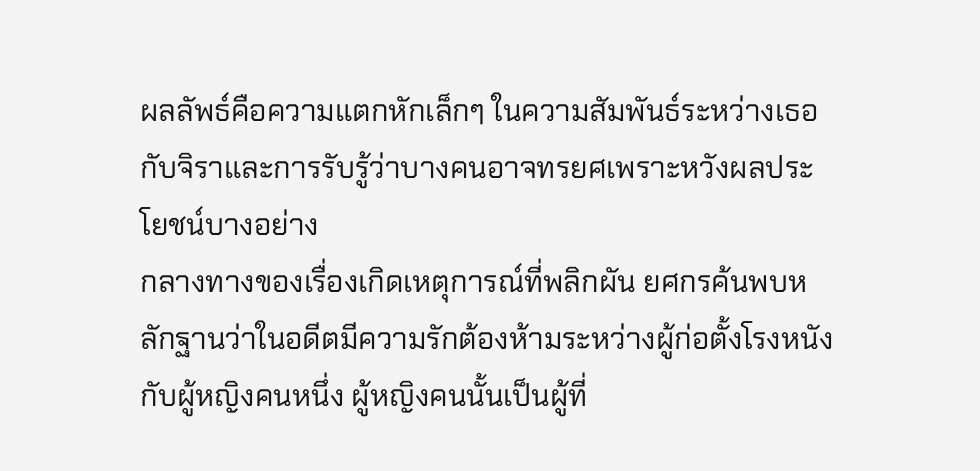ผลลัพธ์คือความแตกหักเล็กๆ ในความสัมพันธ์ระหว่างเธอกับจิราและการรับรู้ว่าบางคนอาจทรยศเพราะหวังผลประโยชน์บางอย่าง
กลางทางของเรื่องเกิดเหตุการณ์ที่พลิกผัน ยศกรค้นพบหลักฐานว่าในอดีตมีความรักต้องห้ามระหว่างผู้ก่อตั้งโรงหนังกับผู้หญิงคนหนึ่ง ผู้หญิงคนนั้นเป็นผู้ที่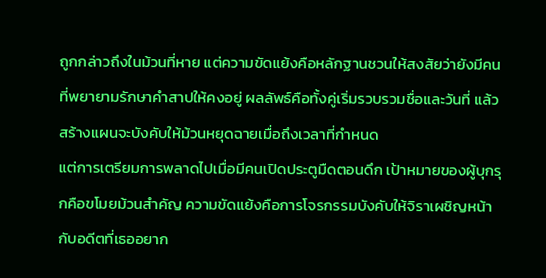ถูกกล่าวถึงในม้วนที่หาย แต่ความขัดแย้งคือหลักฐานชวนให้สงสัยว่ายังมีคนที่พยายามรักษาคำสาปให้คงอยู่ ผลลัพธ์คือทั้งคู่เริ่มรวบรวมชื่อและวันที่ แล้วสร้างแผนจะบังคับให้ม้วนหยุดฉายเมื่อถึงเวลาที่กำหนด
แต่การเตรียมการพลาดไปเมื่อมีคนเปิดประตูมืดตอนดึก เป้าหมายของผู้บุกรุกคือขโมยม้วนสำคัญ ความขัดแย้งคือการโจรกรรมบังคับให้จิราเผชิญหน้ากับอดีตที่เธออยาก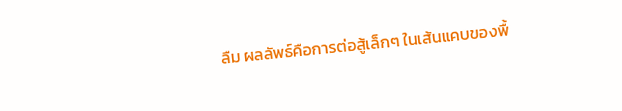ลืม ผลลัพธ์คือการต่อสู้เล็กๆ ในเส้นแคบของพื้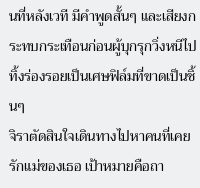นที่หลังเวที มีคำพูดสั้นๆ และเสียงกระทบกระเทือนก่อนผู้บุกรุกวิ่งหนีไป ทิ้งร่องรอยเป็นเศษฟิล์มที่ขาดเป็นชิ้นๆ
จิราตัดสินใจเดินทางไปหาคนที่เคยรักแม่ของเธอ เป้าหมายคือถา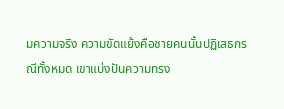มความจริง ความขัดแย้งคือชายคนนั้นปฏิเสธกรณีทั้งหมด เขาแบ่งปันความทรง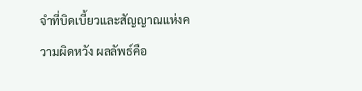จำที่บิดเบี้ยวและสัญญาณแห่งความผิดหวัง ผลลัพธ์คือ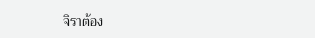จิราต้อง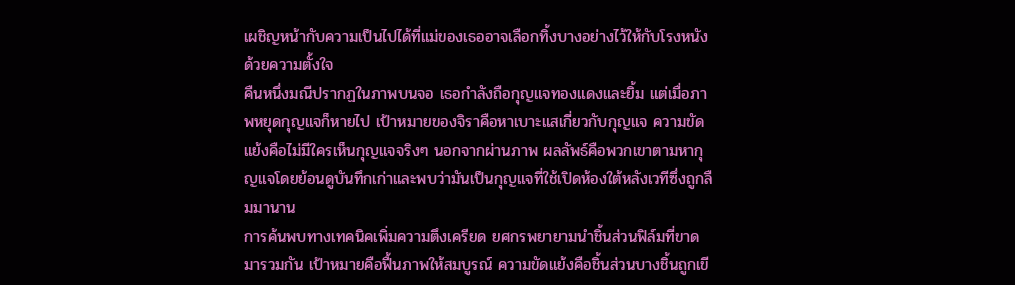เผชิญหน้ากับความเป็นไปได้ที่แม่ของเธออาจเลือกทิ้งบางอย่างไว้ให้กับโรงหนังด้วยความตั้งใจ
คืนหนึ่งมณีปรากฏในภาพบนจอ เธอกำลังถือกุญแจทองแดงและยิ้ม แต่เมื่อภาพหยุดกุญแจก็หายไป เป้าหมายของจิราคือหาเบาะแสเกี่ยวกับกุญแจ ความขัดแย้งคือไม่มีใครเห็นกุญแจจริงๆ นอกจากผ่านภาพ ผลลัพธ์คือพวกเขาตามหากุญแจโดยย้อนดูบันทึกเก่าและพบว่ามันเป็นกุญแจที่ใช้เปิดห้องใต้หลังเวทีซึ่งถูกลืมมานาน
การค้นพบทางเทคนิคเพิ่มความตึงเครียด ยศกรพยายามนำชิ้นส่วนฟิล์มที่ขาดมารวมกัน เป้าหมายคือฟื้นภาพให้สมบูรณ์ ความขัดแย้งคือชิ้นส่วนบางชิ้นถูกเขี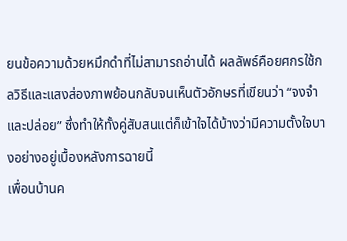ยนข้อความด้วยหมึกดำที่ไม่สามารถอ่านได้ ผลลัพธ์คือยศกรใช้กลวิธีและแสงส่องภาพย้อนกลับจนเห็นตัวอักษรที่เขียนว่า “จงจำและปล่อย” ซึ่งทำให้ทั้งคู่สับสนแต่ก็เข้าใจได้บ้างว่ามีความตั้งใจบางอย่างอยู่เบื้องหลังการฉายนี้
เพื่อนบ้านค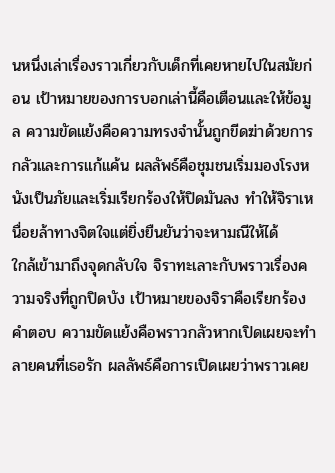นหนึ่งเล่าเรื่องราวเกี่ยวกับเด็กที่เคยหายไปในสมัยก่อน เป้าหมายของการบอกเล่านี้คือเตือนและให้ข้อมูล ความขัดแย้งคือความทรงจำนั้นถูกขีดฆ่าด้วยการกลัวและการแก้แค้น ผลลัพธ์คือชุมชนเริ่มมองโรงหนังเป็นภัยและเริ่มเรียกร้องให้ปิดมันลง ทำให้จิราเหนื่อยล้าทางจิตใจแต่ยิ่งยืนยันว่าจะหามณีให้ได้
ใกล้เข้ามาถึงจุดกลับใจ จิราทะเลาะกับพราวเรื่องความจริงที่ถูกปิดบัง เป้าหมายของจิราคือเรียกร้องคำตอบ ความขัดแย้งคือพราวกลัวหากเปิดเผยจะทำลายคนที่เธอรัก ผลลัพธ์คือการเปิดเผยว่าพราวเคย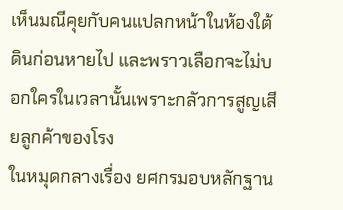เห็นมณีคุยกับคนแปลกหน้าในห้องใต้ดินก่อนหายไป และพราวเลือกจะไม่บอกใครในเวลานั้นเพราะกลัวการสูญเสียลูกค้าของโรง
ในหมุดกลางเรื่อง ยศกรมอบหลักฐาน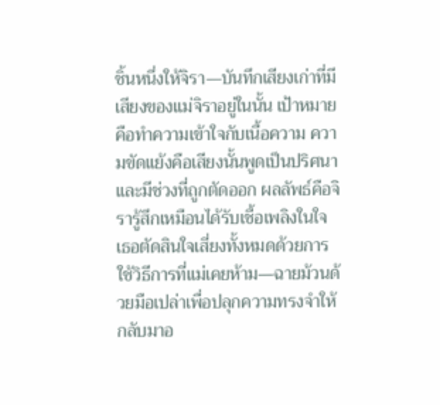ชิ้นหนึ่งให้จิรา—บันทึกเสียงเก่าที่มีเสียงของแม่จิราอยู่ในนั้น เป้าหมายคือทำความเข้าใจกับเนื้อความ ความขัดแย้งคือเสียงนั้นพูดเป็นปริศนาและมีช่วงที่ถูกตัดออก ผลลัพธ์คือจิรารู้สึกเหมือนได้รับเชื้อเพลิงในใจ เธอตัดสินใจเสี่ยงทั้งหมดด้วยการใช้วิธีการที่แม่เคยห้าม—ฉายม้วนด้วยมือเปล่าเพื่อปลุกความทรงจำให้กลับมาอ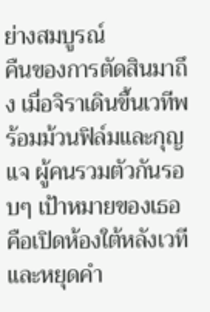ย่างสมบูรณ์
คืนของการตัดสินมาถึง เมื่อจิราเดินขึ้นเวทีพร้อมม้วนฟิล์มและกุญแจ ผู้คนรวมตัวกันรอบๆ เป้าหมายของเธอคือเปิดห้องใต้หลังเวทีและหยุดคำ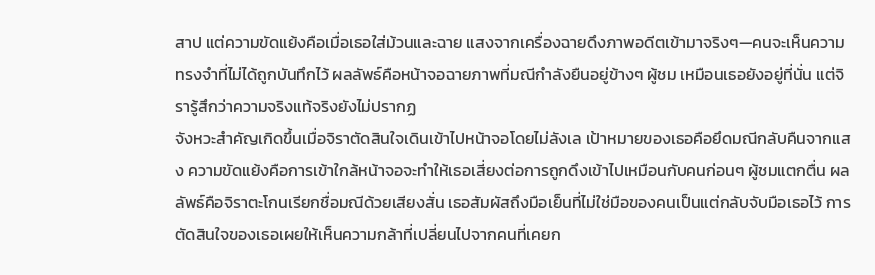สาป แต่ความขัดแย้งคือเมื่อเธอใส่ม้วนและฉาย แสงจากเครื่องฉายดึงภาพอดีตเข้ามาจริงๆ—คนจะเห็นความทรงจำที่ไม่ได้ถูกบันทึกไว้ ผลลัพธ์คือหน้าจอฉายภาพที่มณีกำลังยืนอยู่ข้างๆ ผู้ชม เหมือนเธอยังอยู่ที่นั่น แต่จิรารู้สึกว่าความจริงแท้จริงยังไม่ปรากฏ
จังหวะสำคัญเกิดขึ้นเมื่อจิราตัดสินใจเดินเข้าไปหน้าจอโดยไม่ลังเล เป้าหมายของเธอคือยึดมณีกลับคืนจากแสง ความขัดแย้งคือการเข้าใกล้หน้าจอจะทำให้เธอเสี่ยงต่อการถูกดึงเข้าไปเหมือนกับคนก่อนๆ ผู้ชมแตกตื่น ผลลัพธ์คือจิราตะโกนเรียกชื่อมณีด้วยเสียงสั่น เธอสัมผัสถึงมือเย็นที่ไม่ใช่มือของคนเป็นแต่กลับจับมือเธอไว้ การตัดสินใจของเธอเผยให้เห็นความกล้าที่เปลี่ยนไปจากคนที่เคยก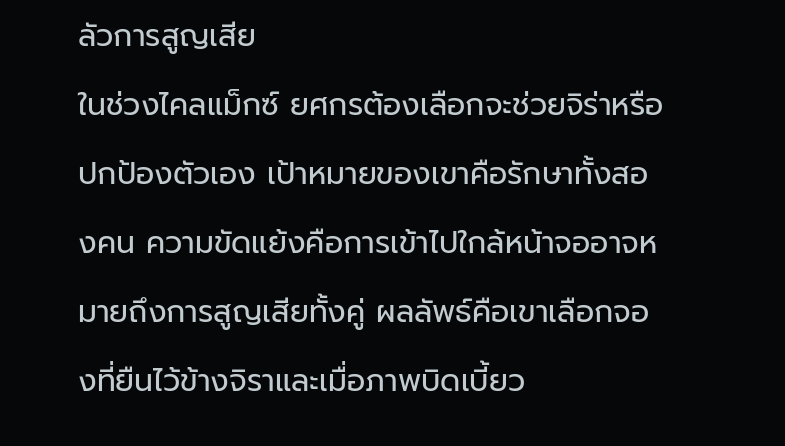ลัวการสูญเสีย
ในช่วงไคลแม็กซ์ ยศกรต้องเลือกจะช่วยจิร่าหรือปกป้องตัวเอง เป้าหมายของเขาคือรักษาทั้งสองคน ความขัดแย้งคือการเข้าไปใกล้หน้าจออาจหมายถึงการสูญเสียทั้งคู่ ผลลัพธ์คือเขาเลือกจองที่ยืนไว้ข้างจิราและเมื่อภาพบิดเบี้ยว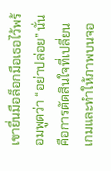เขายื่นมือล็อกมือเธอไว้พร้อมพูดว่า “อย่าปล่อย” นั่นคือการตัดสินใจที่เปลี่ยนเกมและทำให้ภาพบนจอ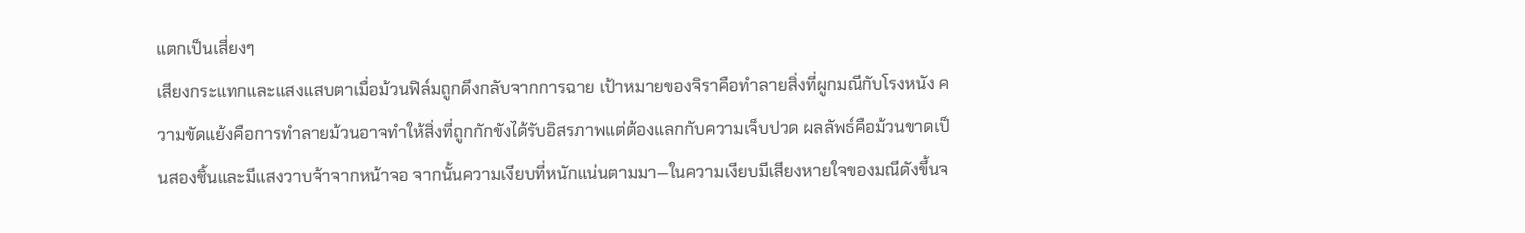แตกเป็นเสี่ยงๆ
เสียงกระแทกและแสงแสบตาเมื่อม้วนฟิล์มถูกดึงกลับจากการฉาย เป้าหมายของจิราคือทำลายสิ่งที่ผูกมณีกับโรงหนัง ความขัดแย้งคือการทำลายม้วนอาจทำให้สิ่งที่ถูกกักขังได้รับอิสรภาพแต่ต้องแลกกับความเจ็บปวด ผลลัพธ์คือม้วนขาดเป็นสองชิ้นและมีแสงวาบจ้าจากหน้าจอ จากนั้นความเงียบที่หนักแน่นตามมา—ในความเงียบมีเสียงหายใจของมณีดังขึ้นจ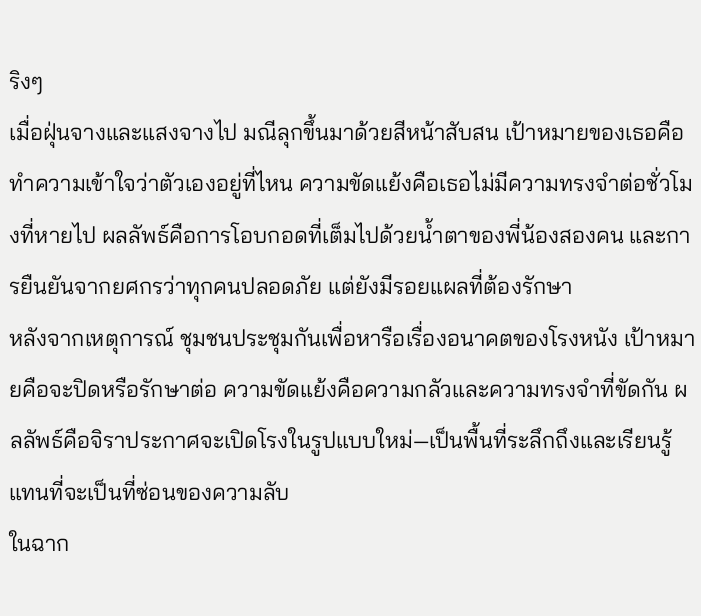ริงๆ
เมื่อฝุ่นจางและแสงจางไป มณีลุกขึ้นมาด้วยสีหน้าสับสน เป้าหมายของเธอคือทำความเข้าใจว่าตัวเองอยู่ที่ไหน ความขัดแย้งคือเธอไม่มีความทรงจำต่อชั่วโมงที่หายไป ผลลัพธ์คือการโอบกอดที่เต็มไปด้วยน้ำตาของพี่น้องสองคน และการยืนยันจากยศกรว่าทุกคนปลอดภัย แต่ยังมีรอยแผลที่ต้องรักษา
หลังจากเหตุการณ์ ชุมชนประชุมกันเพื่อหารือเรื่องอนาคตของโรงหนัง เป้าหมายคือจะปิดหรือรักษาต่อ ความขัดแย้งคือความกลัวและความทรงจำที่ขัดกัน ผลลัพธ์คือจิราประกาศจะเปิดโรงในรูปแบบใหม่—เป็นพื้นที่ระลึกถึงและเรียนรู้ แทนที่จะเป็นที่ซ่อนของความลับ
ในฉาก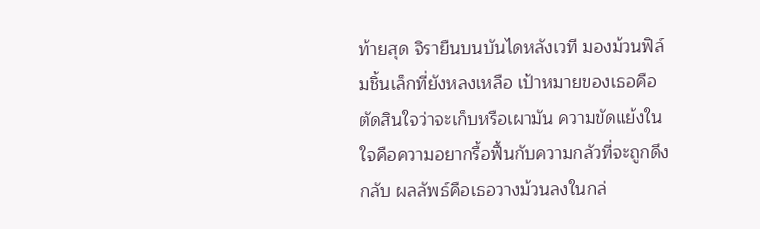ท้ายสุด จิรายืนบนบันไดหลังเวที มองม้วนฟิล์มชิ้นเล็กที่ยังหลงเหลือ เป้าหมายของเธอคือตัดสินใจว่าจะเก็บหรือเผามัน ความขัดแย้งในใจคือความอยากรื้อฟื้นกับความกลัวที่จะถูกดึงกลับ ผลลัพธ์คือเธอวางม้วนลงในกล่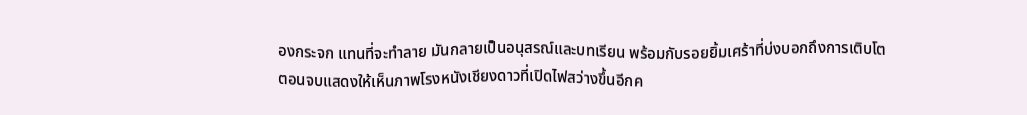องกระจก แทนที่จะทำลาย มันกลายเป็นอนุสรณ์และบทเรียน พร้อมกับรอยยิ้มเศร้าที่บ่งบอกถึงการเติบโต
ตอนจบแสดงให้เห็นภาพโรงหนังเชียงดาวที่เปิดไฟสว่างขึ้นอีกค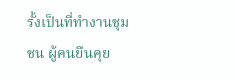รั้งเป็นที่ทำงานชุมชน ผู้คนยืนคุย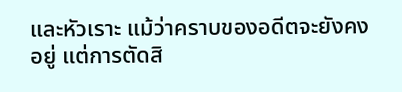และหัวเราะ แม้ว่าคราบของอดีตจะยังคงอยู่ แต่การตัดสิ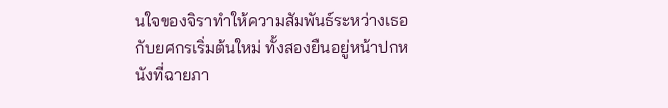นใจของจิราทำให้ความสัมพันธ์ระหว่างเธอกับยศกรเริ่มต้นใหม่ ทั้งสองยืนอยู่หน้าปกหนังที่ฉายภา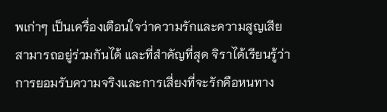พเก่าๆ เป็นเครื่องเตือนใจว่าความรักและความสูญเสียสามารถอยู่ร่วมกันได้ และที่สำคัญที่สุด จิราได้เรียนรู้ว่าการยอมรับความจริงและการเสี่ยงที่จะรักคือหนทาง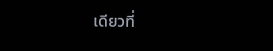เดียวที่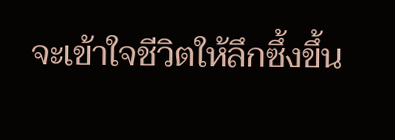จะเข้าใจชีวิตให้ลึกซึ้งขึ้น